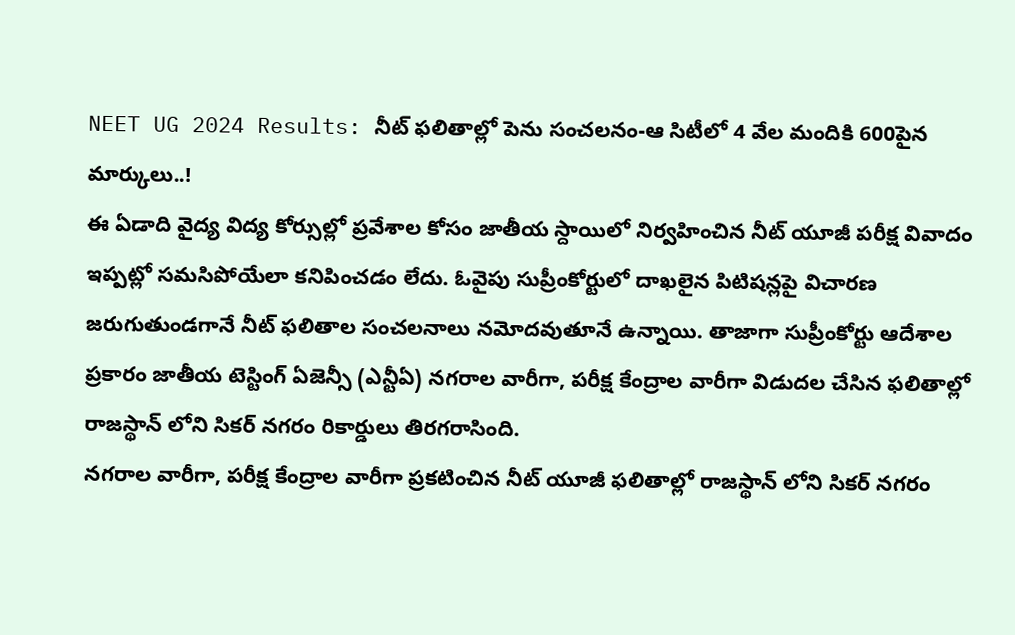NEET UG 2024 Results: నీట్ ఫలితాల్లో పెను సంచలనం-ఆ సిటీలో 4 వేల మందికి 600పైన మార్కులు..!
ఈ ఏడాది వైద్య విద్య కోర్సుల్లో ప్రవేశాల కోసం జాతీయ స్దాయిలో నిర్వహించిన నీట్ యూజీ పరీక్ష వివాదం ఇప్పట్లో సమసిపోయేలా కనిపించడం లేదు. ఓవైపు సుప్రీంకోర్టులో దాఖలైన పిటిషన్లపై విచారణ జరుగుతుండగానే నీట్ ఫలితాల సంచలనాలు నమోదవుతూనే ఉన్నాయి. తాజాగా సుప్రీంకోర్టు ఆదేశాల ప్రకారం జాతీయ టెస్టింగ్ ఏజెన్సీ (ఎన్టీఏ) నగరాల వారీగా, పరీక్ష కేంద్రాల వారీగా విడుదల చేసిన ఫలితాల్లో రాజస్థాన్ లోని సికర్ నగరం రికార్డులు తిరగరాసింది.
నగరాల వారీగా, పరీక్ష కేంద్రాల వారీగా ప్రకటించిన నీట్ యూజీ ఫలితాల్లో రాజస్థాన్ లోని సికర్ నగరం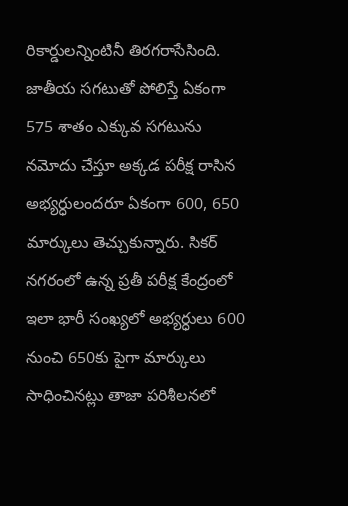రికార్డులన్నింటినీ తిరగరాసేసింది. జాతీయ సగటుతో పోలిస్తే ఏకంగా 575 శాతం ఎక్కువ సగటును నమోదు చేస్తూ అక్కడ పరీక్ష రాసిన అభ్యర్ధులందరూ ఏకంగా 600, 650 మార్కులు తెచ్చుకున్నారు. సికర్ నగరంలో ఉన్న ప్రతీ పరీక్ష కేంద్రంలో ఇలా భారీ సంఖ్యలో అభ్యర్ధులు 600 నుంచి 650కు పైగా మార్కులు సాధించినట్లు తాజా పరిశీలనలో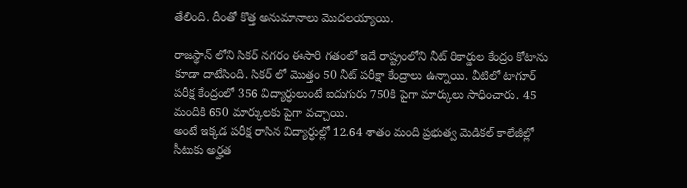తేలింది. దీంతో కొత్త అనుమానాలు మొదలయ్యాయి.

రాజస్థాన్ లోని సికర్ నగరం ఈసారి గతంలో ఇదే రాష్ట్రంలోని నీట్ రికార్డుల కేంద్రం కోటాను కూడా దాటేసింది. సికర్ లో మొత్తం 50 నీట్ పరీక్షా కేంద్రాలు ఉన్నాయి. వీటిలో టాగూర్ పరీక్ష కేంద్రంలో 356 విద్యార్ధులుంటే ఐదుగురు 750కి పైగా మార్కులు సాధించారు. 45 మందికి 650 మార్కులకు పైగా వచ్చాయి.
అంటే ఇక్కడ పరీక్ష రాసిన విద్యార్ధుల్లో 12.64 శాతం మంది ప్రభుత్వ మెడికల్ కాలేజీల్లో సీటుకు అర్హత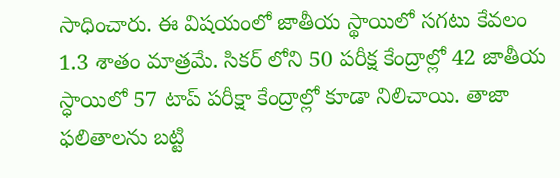సాధించారు. ఈ విషయంలో జాతీయ స్థాయిలో సగటు కేవలం 1.3 శాతం మాత్రమే. సికర్ లోని 50 పరీక్ష కేంద్రాల్లో 42 జాతీయ స్ధాయిలో 57 టాప్ పరీక్షా కేంద్రాల్లో కూడా నిలిచాయి. తాజా ఫలితాలను బట్టి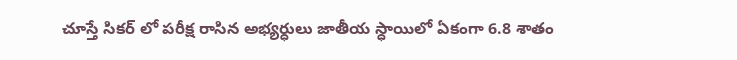చూస్తే సికర్ లో పరీక్ష రాసిన అభ్యర్ధులు జాతీయ స్ధాయిలో ఏకంగా 6.8 శాతం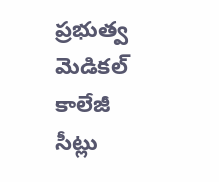ప్రభుత్వ మెడికల్ కాలేజీ సీట్లు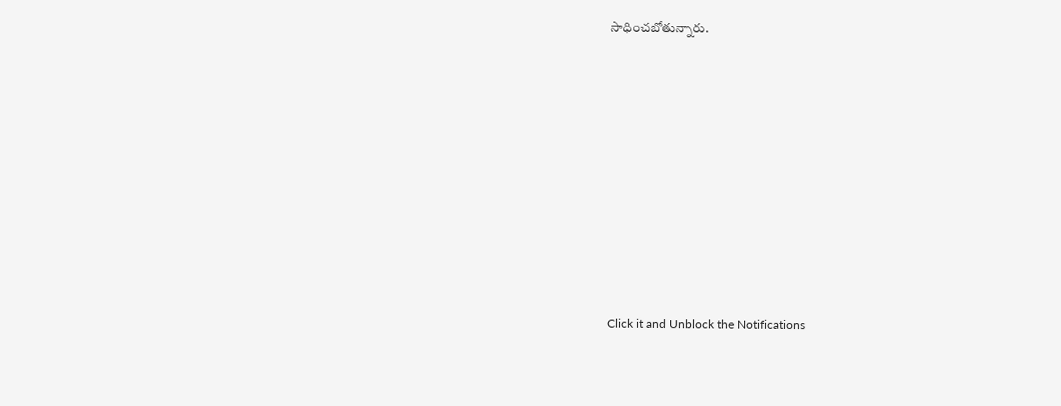సాధించబోతున్నారు.












Click it and Unblock the Notifications